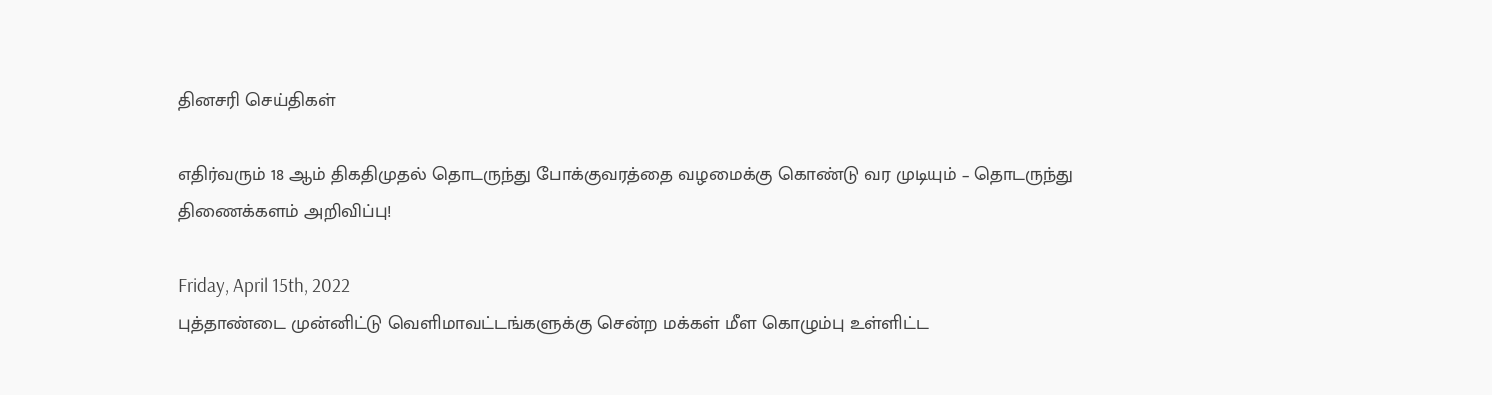தினசரி செய்திகள்

எதிர்வரும் 18 ஆம் திகதிமுதல் தொடருந்து போக்குவரத்தை வழமைக்கு கொண்டு வர முடியும் – தொடருந்து திணைக்களம் அறிவிப்பு!

Friday, April 15th, 2022
புத்தாண்டை முன்னிட்டு வெளிமாவட்டங்களுக்கு சென்ற மக்கள் மீள கொழும்பு உள்ளிட்ட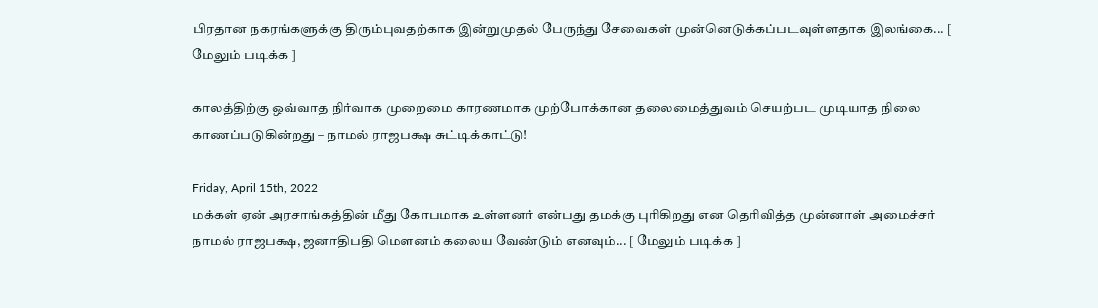பிரதான நகரங்களுக்கு திரும்புவதற்காக இன்றுமுதல் பேருந்து சேவைகள் முன்னெடுக்கப்படவுள்ளதாக இலங்கை... [ மேலும் படிக்க ]

காலத்திற்கு ஒவ்வாத நிர்வாக முறைமை காரணமாக முற்போக்கான தலைமைத்துவம் செயற்பட முடியாத நிலை காணப்படுகின்றது – நாமல் ராஜபக்ஷ சுட்டிக்காட்டு!

Friday, April 15th, 2022
மக்கள் ஏன் அரசாங்கத்தின் மீது கோபமாக உள்ளனர் என்பது தமக்கு புரிகிறது என தெரிவித்த முன்னாள் அமைச்சர் நாமல் ராஜபக்ஷ, ஜனாதிபதி மௌனம் கலைய வேண்டும் எனவும்... [ மேலும் படிக்க ]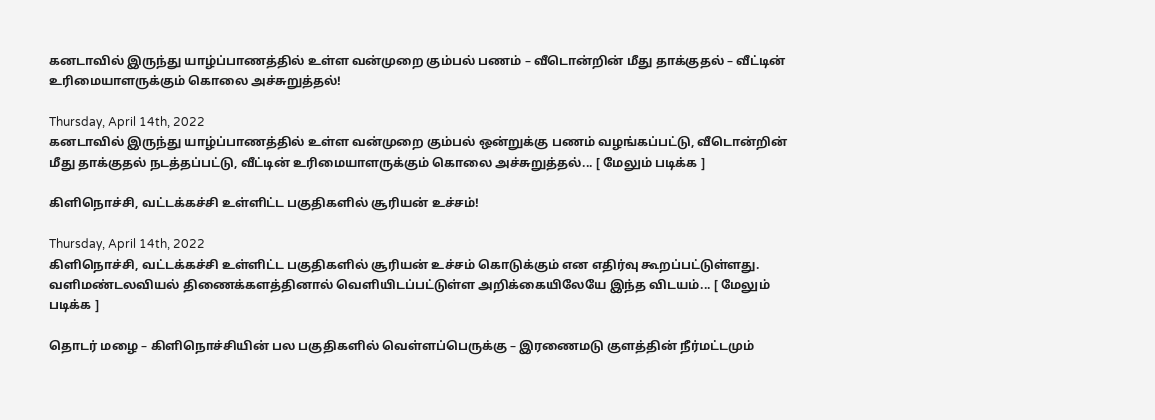கனடாவில் இருந்து யாழ்ப்பாணத்தில் உள்ள வன்முறை கும்பல் பணம் – வீடொன்றின் மீது தாக்குதல் – வீட்டின் உரிமையாளருக்கும் கொலை அச்சுறுத்தல்!

Thursday, April 14th, 2022
கனடாவில் இருந்து யாழ்ப்பாணத்தில் உள்ள வன்முறை கும்பல் ஒன்றுக்கு பணம் வழங்கப்பட்டு, வீடொன்றின் மீது தாக்குதல் நடத்தப்பட்டு, வீட்டின் உரிமையாளருக்கும் கொலை அச்சுறுத்தல்... [ மேலும் படிக்க ]

கிளிநொச்சி, வட்டக்கச்சி உள்ளிட்ட பகுதிகளில் சூரியன் உச்சம்!

Thursday, April 14th, 2022
கிளிநொச்சி, வட்டக்கச்சி உள்ளிட்ட பகுதிகளில் சூரியன் உச்சம் கொடுக்கும் என எதிர்வு கூறப்பட்டுள்ளது. வளிமண்டலவியல் திணைக்களத்தினால் வெளியிடப்பட்டுள்ள அறிக்கையிலேயே இந்த விடயம்... [ மேலும் படிக்க ]

தொடர் மழை – கிளிநொச்சியின் பல பகுதிகளில் வெள்ளப்பெருக்கு – இரணைமடு குளத்தின் நீர்மட்டமும்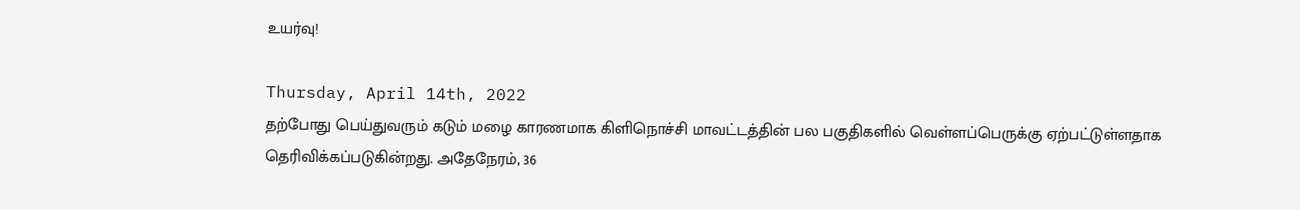உயர்வு!

Thursday, April 14th, 2022
தற்போது பெய்துவரும் கடும் மழை காரணமாக கிளிநொச்சி மாவட்டத்தின் பல பகுதிகளில் வெள்ளப்பெருக்கு ஏற்பட்டுள்ளதாக தெரிவிக்கப்படுகின்றது. அதேநேரம், 36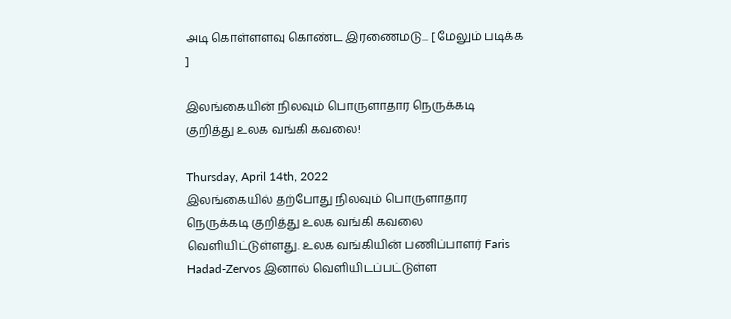அடி கொள்ளளவு கொண்ட இரணைமடு... [ மேலும் படிக்க ]

இலங்கையின் நிலவும் பொருளாதார நெருக்கடி குறித்து உலக வங்கி கவலை!

Thursday, April 14th, 2022
இலங்கையில் தற்போது நிலவும் பொருளாதார நெருக்கடி குறித்து உலக வங்கி கவலை வெளியிட்டுள்ளது. உலக வங்கியின் பணிப்பாளர் Faris Hadad-Zervos இனால் வெளியிடப்பட்டுள்ள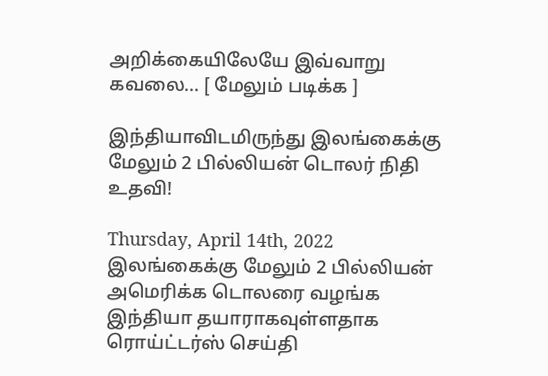அறிக்கையிலேயே இவ்வாறு கவலை... [ மேலும் படிக்க ]

இந்தியாவிடமிருந்து இலங்கைக்கு மேலும் 2 பில்லியன் டொலர் நிதி உதவி!

Thursday, April 14th, 2022
இலங்கைக்கு மேலும் 2 பில்லியன் அமெரிக்க டொலரை வழங்க இந்தியா தயாராகவுள்ளதாக ரொய்ட்டர்ஸ் செய்தி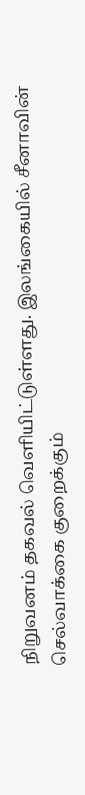நிறுவனம் தகவல் வெளியிட்டுள்ளது. இலங்கையில் சீனாவின் செல்வாக்கை குறைக்கும்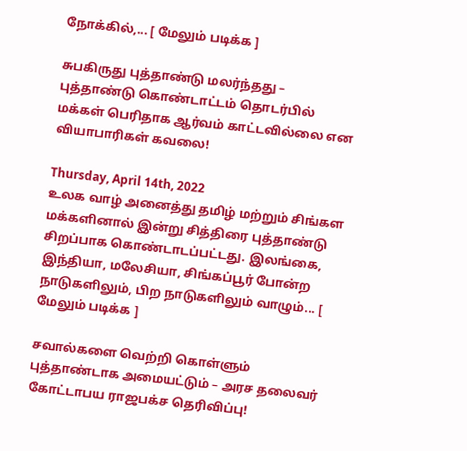நோக்கில்,... [ மேலும் படிக்க ]

சுபகிருது புத்தாண்டு மலர்ந்தது – புத்தாண்டு கொண்டாட்டம் தொடர்பில் மக்கள் பெரிதாக ஆர்வம் காட்டவில்லை என வியாபாரிகள் கவலை!

Thursday, April 14th, 2022
உலக வாழ் அனைத்து தமிழ் மற்றும் சிங்கள மக்களினால் இன்று சித்திரை புத்தாண்டு சிறப்பாக கொண்டாடப்பட்டது. இலங்கை, இந்தியா, மலேசியா, சிங்கப்பூர் போன்ற நாடுகளிலும், பிற நாடுகளிலும் வாழும்... [ மேலும் படிக்க ]

சவால்களை வெற்றி கொள்ளும் புத்தாண்டாக அமையட்டும் – அரச தலைவர் கோட்டாபய ராஜபக்ச தெரிவிப்பு!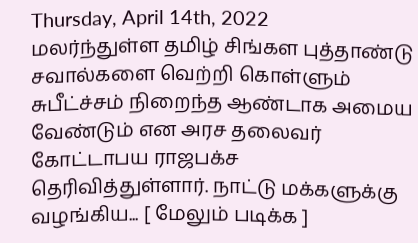Thursday, April 14th, 2022
மலர்ந்துள்ள தமிழ் சிங்கள புத்தாண்டு சவால்களை வெற்றி கொள்ளும் சுபீட்ச்சம் நிறைந்த ஆண்டாக அமைய வேண்டும் என அரச தலைவர் கோட்டாபய ராஜபக்ச தெரிவித்துள்ளார். நாட்டு மக்களுக்கு வழங்கிய... [ மேலும் படிக்க ]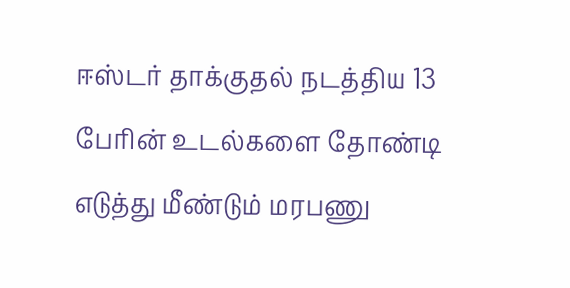ஈஸ்டர் தாக்குதல் நடத்திய 13 பேரின் உடல்களை தோண்டி எடுத்து மீண்டும் மரபணு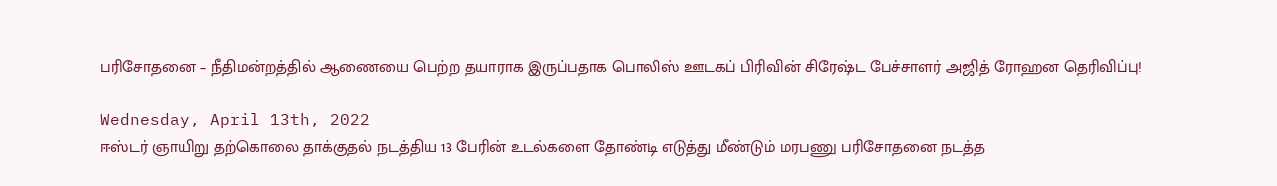பரிசோதனை – நீதிமன்றத்தில் ஆணையை பெற்ற தயாராக இருப்பதாக பொலிஸ் ஊடகப் பிரிவின் சிரேஷ்ட பேச்சாளர் அஜித் ரோஹன தெரிவிப்பு!

Wednesday, April 13th, 2022
ஈஸ்டர் ஞாயிறு தற்கொலை தாக்குதல் நடத்திய 13 பேரின் உடல்களை தோண்டி எடுத்து மீண்டும் மரபணு பரிசோதனை நடத்த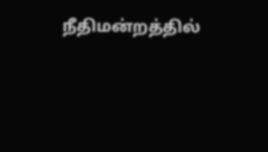நீதிமன்றத்தில்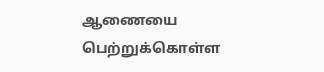ஆணையை பெற்றுக்கொள்ள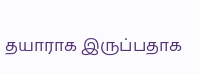தயாராக இருப்பதாக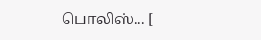பொலிஸ்... [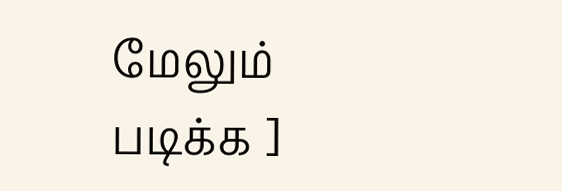மேலும் படிக்க ]